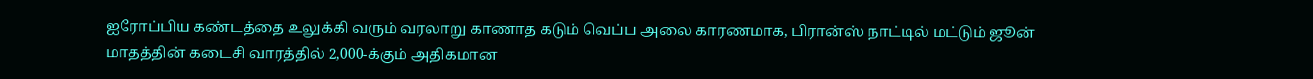ஐரோப்பிய கண்டத்தை உலுக்கி வரும் வரலாறு காணாத கடும் வெப்ப அலை காரணமாக, பிரான்ஸ் நாட்டில் மட்டும் ஜூன் மாதத்தின் கடைசி வாரத்தில் 2,000-க்கும் அதிகமான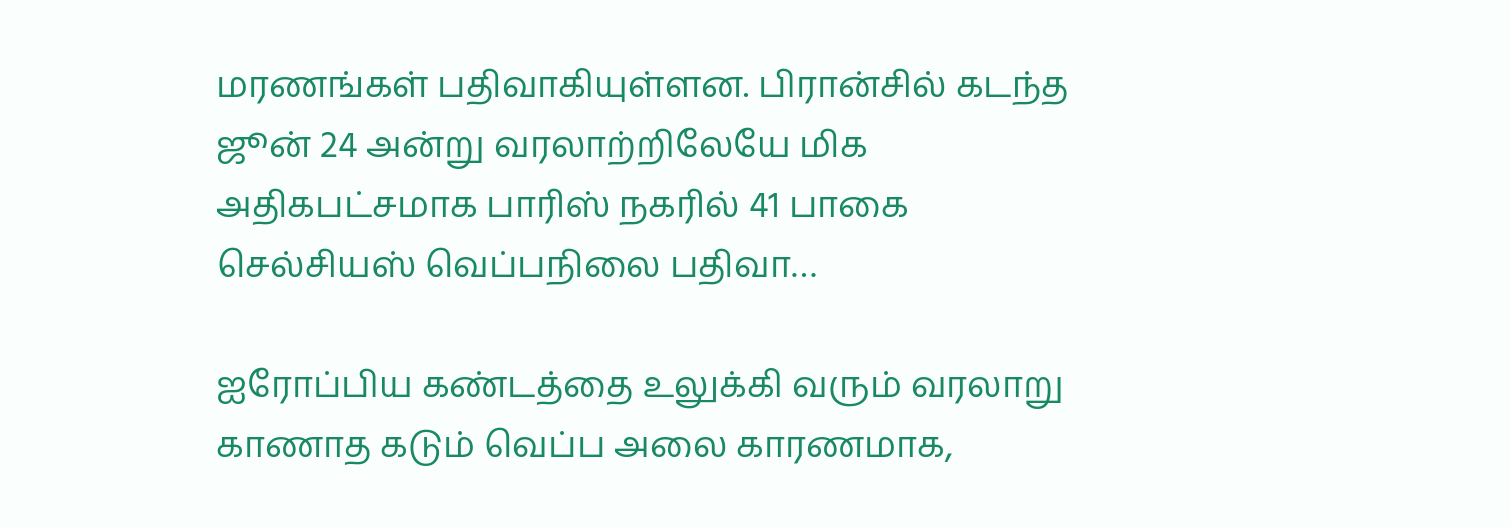மரணங்கள் பதிவாகியுள்ளன. பிரான்சில் கடந்த ஜூன் 24 அன்று வரலாற்றிலேயே மிக அதிகபட்சமாக பாரிஸ் நகரில் 41 பாகை செல்சியஸ் வெப்பநிலை பதிவா…

ஐரோப்பிய கண்டத்தை உலுக்கி வரும் வரலாறு காணாத கடும் வெப்ப அலை காரணமாக,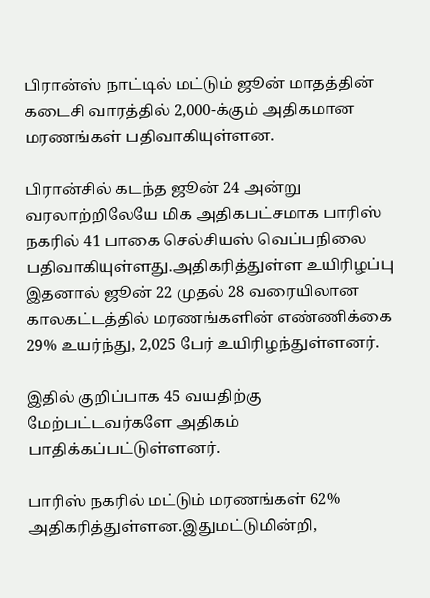பிரான்ஸ் நாட்டில் மட்டும் ஜூன் மாதத்தின் கடைசி வாரத்தில் 2,000-க்கும் அதிகமான மரணங்கள் பதிவாகியுள்ளன.

பிரான்சில் கடந்த ஜூன் 24 அன்று வரலாற்றிலேயே மிக அதிகபட்சமாக பாரிஸ் நகரில் 41 பாகை செல்சியஸ் வெப்பநிலை பதிவாகியுள்ளது.அதிகரித்துள்ள உயிரிழப்பு இதனால் ஜூன் 22 முதல் 28 வரையிலான காலகட்டத்தில் மரணங்களின் எண்ணிக்கை 29% உயர்ந்து, 2,025 பேர் உயிரிழந்துள்ளனர்.

இதில் குறிப்பாக 45 வயதிற்கு மேற்பட்டவர்களே அதிகம் பாதிக்கப்பட்டுள்ளனர்.

பாரிஸ் நகரில் மட்டும் மரணங்கள் 62% அதிகரித்துள்ளன.இதுமட்டுமின்றி,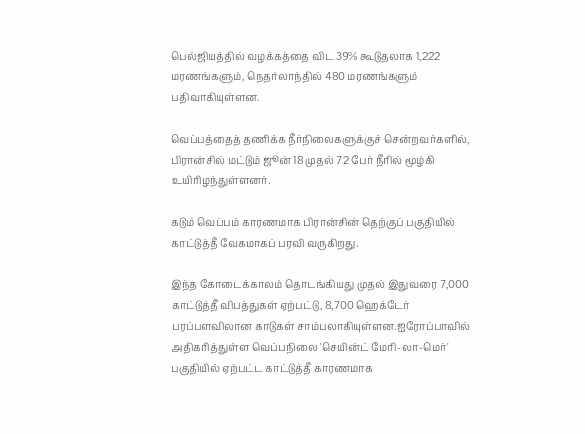பெல்ஜியத்தில் வழக்கத்தை விட 39% கூடுதலாக 1,222 மரணங்களும், நெதர்லாந்தில் 480 மரணங்களும் பதிவாகியுள்ளன.

வெப்பத்தைத் தணிக்க நீர்நிலைகளுக்குச் சென்றவர்களில், பிரான்சில் மட்டும் ஜூன் 18 முதல் 72 பேர் நீரில் மூழ்கி உயிரிழந்துள்ளனர்.

கடும் வெப்பம் காரணமாக பிரான்சின் தெற்குப் பகுதியில் காட்டுத்தீ வேகமாகப் பரவி வருகிறது.

இந்த கோடைக்காலம் தொடங்கியது முதல் இதுவரை 7,000 காட்டுத்தீ விபத்துகள் ஏற்பட்டு, 8,700 ஹெக்டேர் பரப்பளவிலான காடுகள் சாம்பலாகியுள்ளன.ஐரோப்பாவில் அதிகரித்துள்ள வெப்பநிலை 'செயின்ட் மேரி-லா-மெர்' பகுதியில் ஏற்பட்ட காட்டுத்தீ காரணமாக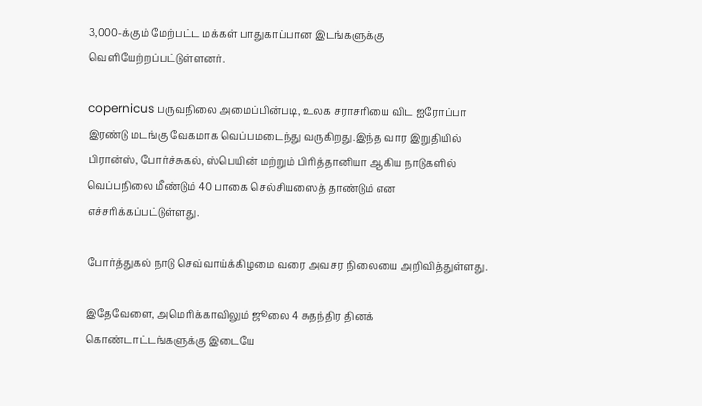3,000-க்கும் மேற்பட்ட மக்கள் பாதுகாப்பான இடங்களுக்கு வெளியேற்றப்பட்டுள்ளனர்.

copernicus பருவநிலை அமைப்பின்படி, உலக சராசரியை விட ஐரோப்பா இரண்டு மடங்கு வேகமாக வெப்பமடைந்து வருகிறது.இந்த வார இறுதியில் பிரான்ஸ், போர்ச்சுகல், ஸ்பெயின் மற்றும் பிரித்தானியா ஆகிய நாடுகளில் வெப்பநிலை மீண்டும் 40 பாகை செல்சியஸைத் தாண்டும் என எச்சரிக்கப்பட்டுள்ளது.

போர்த்துகல் நாடு செவ்வாய்க்கிழமை வரை அவசர நிலையை அறிவித்துள்ளது.

இதேவேளை, அமெரிக்காவிலும் ஜூலை 4 சுதந்திர தினக் கொண்டாட்டங்களுக்கு இடையே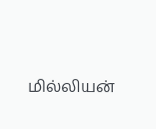மில்லியன்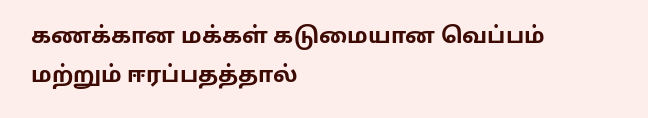கணக்கான மக்கள் கடுமையான வெப்பம் மற்றும் ஈரப்பதத்தால்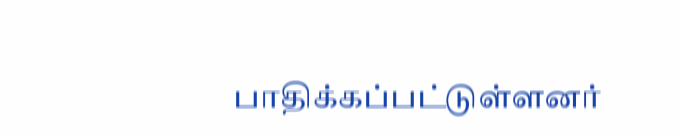பாதிக்கப்பட்டுள்ளனர்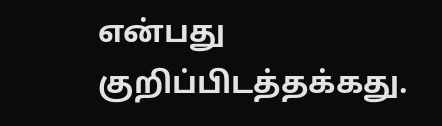என்பது குறிப்பிடத்தக்கது.